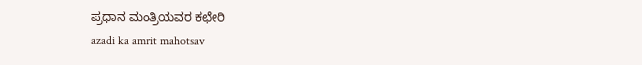ಪ್ರಧಾನ ಮಂತ್ರಿಯವರ ಕಛೇರಿ
azadi ka amrit mahotsav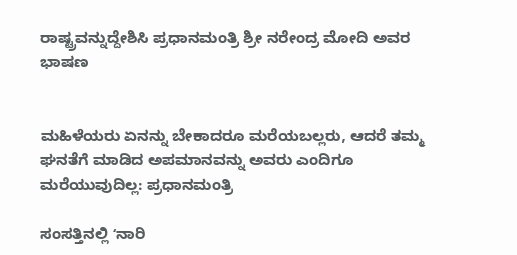ರಾಷ್ಟ್ರವನ್ನುದ್ದೇಶಿಸಿ ಪ್ರಧಾನಮಂತ್ರಿ ಶ್ರೀ ನರೇಂದ್ರ ಮೋದಿ ಅವರ ಭಾಷಣ


ಮಹಿಳೆಯರು ಏನನ್ನು ಬೇಕಾದರೂ ಮರೆಯಬಲ್ಲರು, ಆದರೆ ತಮ್ಮ ಘನತೆಗೆ ಮಾಡಿದ ಅಪಮಾನವನ್ನು ಅವರು ಎಂದಿಗೂ ಮರೆಯುವುದಿಲ್ಲ: ಪ್ರಧಾನಮಂತ್ರಿ

ಸಂಸತ್ತಿನಲ್ಲಿ ʻನಾರಿ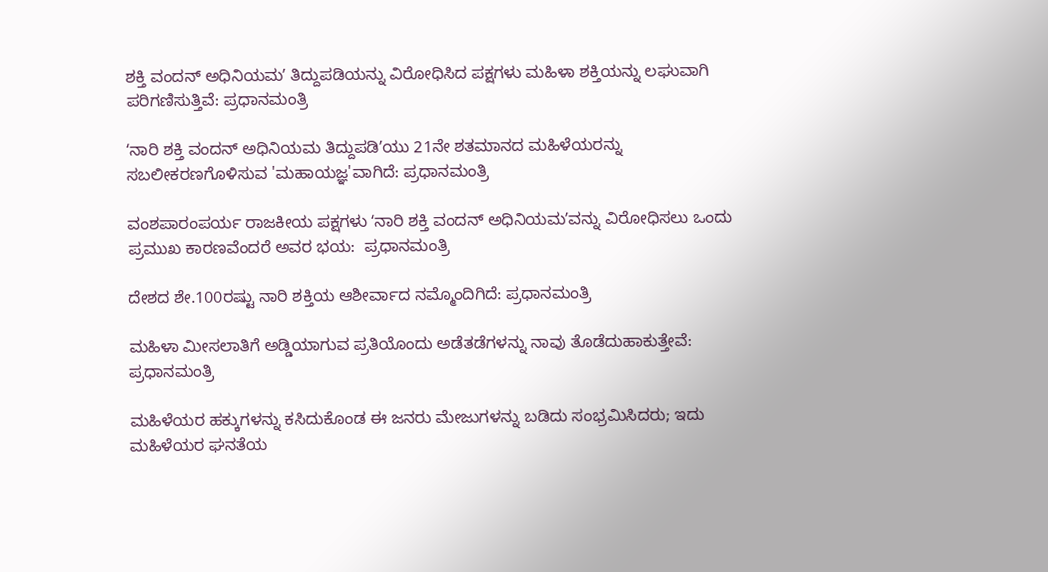ಶಕ್ತಿ ವಂದನ್ ಅಧಿನಿಯಮʼ ತಿದ್ದುಪಡಿಯನ್ನು ವಿರೋಧಿಸಿದ ಪಕ್ಷಗಳು ಮಹಿಳಾ ಶಕ್ತಿಯನ್ನು ಲಘುವಾಗಿ ಪರಿಗಣಿಸುತ್ತಿವೆ: ಪ್ರಧಾನಮಂತ್ರಿ

ʻನಾರಿ ಶಕ್ತಿ ವಂದನ್ ಅಧಿನಿಯಮ ತಿದ್ದುಪಡಿʼಯು 21ನೇ ಶತಮಾನದ ಮಹಿಳೆಯರನ್ನು ಸಬಲೀಕರಣಗೊಳಿಸುವ 'ಮಹಾಯಜ್ಞ'ವಾಗಿದೆ: ಪ್ರಧಾನಮಂತ್ರಿ

ವಂಶಪಾರಂಪರ್ಯ ರಾಜಕೀಯ ಪಕ್ಷಗಳು ʻನಾರಿ ಶಕ್ತಿ ವಂದನ್ ಅಧಿನಿಯಮʼವನ್ನು ವಿರೋಧಿಸಲು ಒಂದು ಪ್ರಮುಖ ಕಾರಣವೆಂದರೆ ಅವರ ಭಯ:  ಪ್ರಧಾನಮಂತ್ರಿ

ದೇಶದ ಶೇ.100ರಷ್ಟು ನಾರಿ ಶಕ್ತಿಯ ಆಶೀರ್ವಾದ ನಮ್ಮೊಂದಿಗಿದೆ: ಪ್ರಧಾನಮಂತ್ರಿ

ಮಹಿಳಾ ಮೀಸಲಾತಿಗೆ ಅಡ್ಡಿಯಾಗುವ ಪ್ರತಿಯೊಂದು ಅಡೆತಡೆಗಳನ್ನು ನಾವು ತೊಡೆದುಹಾಕುತ್ತೇವೆ: ಪ್ರಧಾನಮಂತ್ರಿ

ಮಹಿಳೆಯರ ಹಕ್ಕುಗಳನ್ನು ಕಸಿದುಕೊಂಡ ಈ ಜನರು ಮೇಜುಗಳನ್ನು ಬಡಿದು ಸಂಭ್ರಮಿಸಿದರು; ಇದು ಮಹಿಳೆಯರ ಘನತೆಯ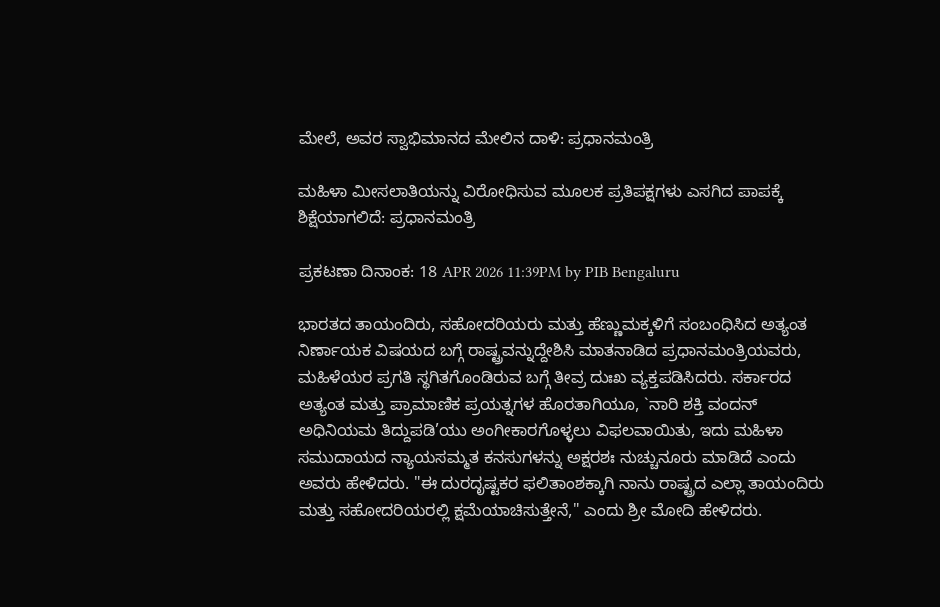ಮೇಲೆ, ಅವರ ಸ್ವಾಭಿಮಾನದ ಮೇಲಿನ ದಾಳಿ: ಪ್ರಧಾನಮಂತ್ರಿ

ಮಹಿಳಾ ಮೀಸಲಾತಿಯನ್ನು ವಿರೋಧಿಸುವ ಮೂಲಕ ಪ್ರತಿಪಕ್ಷಗಳು ಎಸಗಿದ ಪಾಪಕ್ಕೆ ಶಿಕ್ಷೆಯಾಗಲಿದೆ: ಪ್ರಧಾನಮಂತ್ರಿ

ಪ್ರಕಟಣಾ ದಿನಾಂಕ: 18 APR 2026 11:39PM by PIB Bengaluru

ಭಾರತದ ತಾಯಂದಿರು, ಸಹೋದರಿಯರು ಮತ್ತು ಹೆಣ್ಣುಮಕ್ಕಳಿಗೆ ಸಂಬಂಧಿಸಿದ ಅತ್ಯಂತ ನಿರ್ಣಾಯಕ ವಿಷಯದ ಬಗ್ಗೆ ರಾಷ್ಟ್ರವನ್ನುದ್ದೇಶಿಸಿ ಮಾತನಾಡಿದ ಪ್ರಧಾನಮಂತ್ರಿಯವರು, ಮಹಿಳೆಯರ ಪ್ರಗತಿ ಸ್ಥಗಿತಗೊಂಡಿರುವ ಬಗ್ಗೆ ತೀವ್ರ ದುಃಖ ವ್ಯಕ್ತಪಡಿಸಿದರು. ಸರ್ಕಾರದ ಅತ್ಯಂತ ಮತ್ತು ಪ್ರಾಮಾಣಿಕ ಪ್ರಯತ್ನಗಳ ಹೊರತಾಗಿಯೂ, `ನಾರಿ ಶಕ್ತಿ ವಂದನ್ ಅಧಿನಿಯಮ ತಿದ್ದುಪಡಿ’ಯು ಅಂಗೀಕಾರಗೊಳ್ಳಲು ವಿಫಲವಾಯಿತು, ಇದು ಮಹಿಳಾ ಸಮುದಾಯದ ನ್ಯಾಯಸಮ್ಮತ ಕನಸುಗಳನ್ನು ಅಕ್ಷರಶಃ ನುಚ್ಚುನೂರು ಮಾಡಿದೆ ಎಂದು ಅವರು ಹೇಳಿದರು. "ಈ ದುರದೃಷ್ಟಕರ ಫಲಿತಾಂಶಕ್ಕಾಗಿ ನಾನು ರಾಷ್ಟ್ರದ ಎಲ್ಲಾ ತಾಯಂದಿರು ಮತ್ತು ಸಹೋದರಿಯರಲ್ಲಿ ಕ್ಷಮೆಯಾಚಿಸುತ್ತೇನೆ," ಎಂದು ಶ್ರೀ ಮೋದಿ ಹೇಳಿದರು.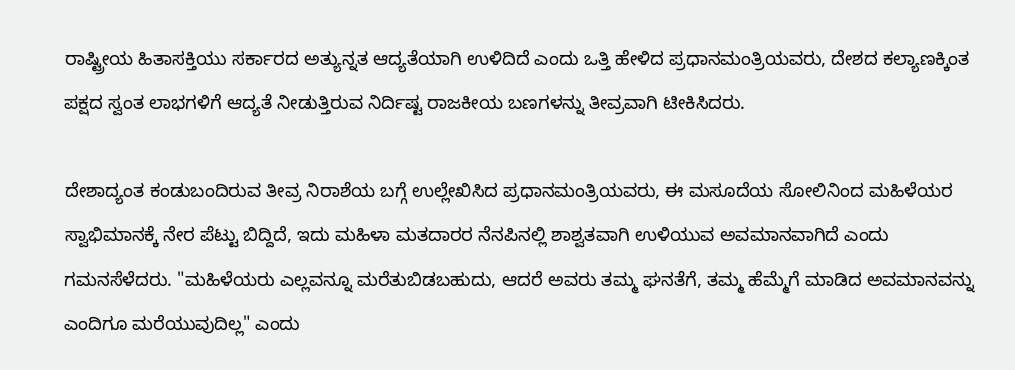ರಾಷ್ಟ್ರೀಯ ಹಿತಾಸಕ್ತಿಯು ಸರ್ಕಾರದ ಅತ್ಯುನ್ನತ ಆದ್ಯತೆಯಾಗಿ ಉಳಿದಿದೆ ಎಂದು ಒತ್ತಿ ಹೇಳಿದ ಪ್ರಧಾನಮಂತ್ರಿಯವರು, ದೇಶದ ಕಲ್ಯಾಣಕ್ಕಿಂತ ಪಕ್ಷದ ಸ್ವಂತ ಲಾಭಗಳಿಗೆ ಆದ್ಯತೆ ನೀಡುತ್ತಿರುವ ನಿರ್ದಿಷ್ಟ ರಾಜಕೀಯ ಬಣಗಳನ್ನು ತೀವ್ರವಾಗಿ ಟೀಕಿಸಿದರು.

ದೇಶಾದ್ಯಂತ ಕಂಡುಬಂದಿರುವ ತೀವ್ರ ನಿರಾಶೆಯ ಬಗ್ಗೆ ಉಲ್ಲೇಖಿಸಿದ ಪ್ರಧಾನಮಂತ್ರಿಯವರು, ಈ ಮಸೂದೆಯ ಸೋಲಿನಿಂದ ಮಹಿಳೆಯರ ಸ್ವಾಭಿಮಾನಕ್ಕೆ ನೇರ ಪೆಟ್ಟು ಬಿದ್ದಿದೆ, ಇದು ಮಹಿಳಾ ಮತದಾರರ ನೆನಪಿನಲ್ಲಿ ಶಾಶ್ವತವಾಗಿ ಉಳಿಯುವ ಅವಮಾನವಾಗಿದೆ ಎಂದು ಗಮನಸೆಳೆದರು. "ಮಹಿಳೆಯರು ಎಲ್ಲವನ್ನೂ ಮರೆತುಬಿಡಬಹುದು, ಆದರೆ ಅವರು ತಮ್ಮ ಘನತೆಗೆ, ತಮ್ಮ ಹೆಮ್ಮೆಗೆ ಮಾಡಿದ ಅವಮಾನವನ್ನು ಎಂದಿಗೂ ಮರೆಯುವುದಿಲ್ಲ" ಎಂದು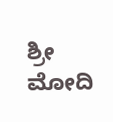ಶ್ರೀ ಮೋದಿ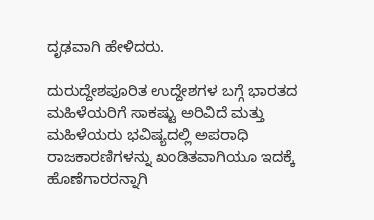ದೃಢವಾಗಿ ಹೇಳಿದರು.

ದುರುದ್ದೇಶಪೂರಿತ ಉದ್ದೇಶಗಳ ಬಗ್ಗೆ ಭಾರತದ ಮಹಿಳೆಯರಿಗೆ ಸಾಕಷ್ಟು ಅರಿವಿದೆ ಮತ್ತು ಮಹಿಳೆಯರು ಭವಿಷ್ಯದಲ್ಲಿ ಅಪರಾಧಿ ರಾಜಕಾರಣಿಗಳನ್ನು ಖಂಡಿತವಾಗಿಯೂ ಇದಕ್ಕೆ ಹೊಣೆಗಾರರನ್ನಾಗಿ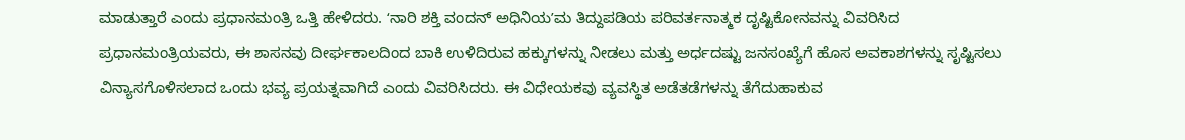ಮಾಡುತ್ತಾರೆ ಎಂದು ಪ್ರಧಾನಮಂತ್ರಿ ಒತ್ತಿ ಹೇಳಿದರು. ʻನಾರಿ ಶಕ್ತಿ ವಂದನ್ ಅಧಿನಿಯʼಮ ತಿದ್ದುಪಡಿಯ ಪರಿವರ್ತನಾತ್ಮಕ ದೃಷ್ಟಿಕೋನವನ್ನು ವಿವರಿಸಿದ ಪ್ರಧಾನಮಂತ್ರಿಯವರು, ಈ ಶಾಸನವು ದೀರ್ಘಕಾಲದಿಂದ ಬಾಕಿ ಉಳಿದಿರುವ ಹಕ್ಕುಗಳನ್ನು ನೀಡಲು ಮತ್ತು ಅರ್ಧದಷ್ಟು ಜನಸಂಖ್ಯೆಗೆ ಹೊಸ ಅವಕಾಶಗಳನ್ನು ಸೃಷ್ಟಿಸಲು ವಿನ್ಯಾಸಗೊಳಿಸಲಾದ ಒಂದು ಭವ್ಯ ಪ್ರಯತ್ನವಾಗಿದೆ ಎಂದು ವಿವರಿಸಿದರು. ಈ ವಿಧೇಯಕವು ವ್ಯವಸ್ಥಿತ ಅಡೆತಡೆಗಳನ್ನು ತೆಗೆದುಹಾಕುವ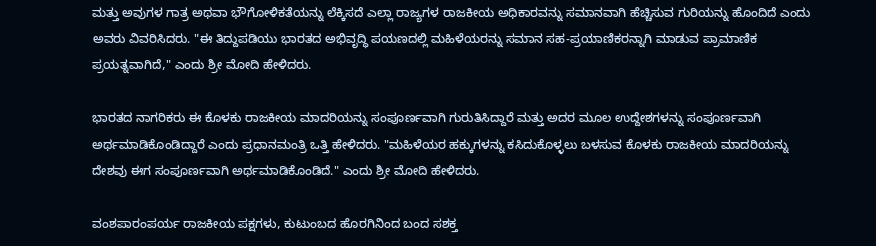ಮತ್ತು ಅವುಗಳ ಗಾತ್ರ ಅಥವಾ ಭೌಗೋಳಿಕತೆಯನ್ನು ಲೆಕ್ಕಿಸದೆ ಎಲ್ಲಾ ರಾಜ್ಯಗಳ ರಾಜಕೀಯ ಅಧಿಕಾರವನ್ನು ಸಮಾನವಾಗಿ ಹೆಚ್ಚಿಸುವ ಗುರಿಯನ್ನು ಹೊಂದಿದೆ ಎಂದು ಅವರು ವಿವರಿಸಿದರು. "ಈ ತಿದ್ದುಪಡಿಯು ಭಾರತದ ಅಭಿವೃದ್ಧಿ ಪಯಣದಲ್ಲಿ ಮಹಿಳೆಯರನ್ನು ಸಮಾನ ಸಹ-ಪ್ರಯಾಣಿಕರನ್ನಾಗಿ ಮಾಡುವ ಪ್ರಾಮಾಣಿಕ ಪ್ರಯತ್ನವಾಗಿದೆ," ಎಂದು ಶ್ರೀ ಮೋದಿ ಹೇಳಿದರು.

ಭಾರತದ ನಾಗರಿಕರು ಈ ಕೊಳಕು ರಾಜಕೀಯ ಮಾದರಿಯನ್ನು ಸಂಪೂರ್ಣವಾಗಿ ಗುರುತಿಸಿದ್ದಾರೆ ಮತ್ತು ಅದರ ಮೂಲ ಉದ್ದೇಶಗಳನ್ನು ಸಂಪೂರ್ಣವಾಗಿ ಅರ್ಥಮಾಡಿಕೊಂಡಿದ್ದಾರೆ ಎಂದು ಪ್ರಧಾನಮಂತ್ರಿ ಒತ್ತಿ ಹೇಳಿದರು. "ಮಹಿಳೆಯರ ಹಕ್ಕುಗಳನ್ನು ಕಸಿದುಕೊಳ್ಳಲು ಬಳಸುವ ಕೊಳಕು ರಾಜಕೀಯ ಮಾದರಿಯನ್ನು ದೇಶವು ಈಗ ಸಂಪೂರ್ಣವಾಗಿ ಅರ್ಥಮಾಡಿಕೊಂಡಿದೆ." ಎಂದು ಶ್ರೀ ಮೋದಿ ಹೇಳಿದರು.

ವಂಶಪಾರಂಪರ್ಯ ರಾಜಕೀಯ ಪಕ್ಷಗಳು, ಕುಟುಂಬದ ಹೊರಗಿನಿಂದ ಬಂದ ಸಶಕ್ತ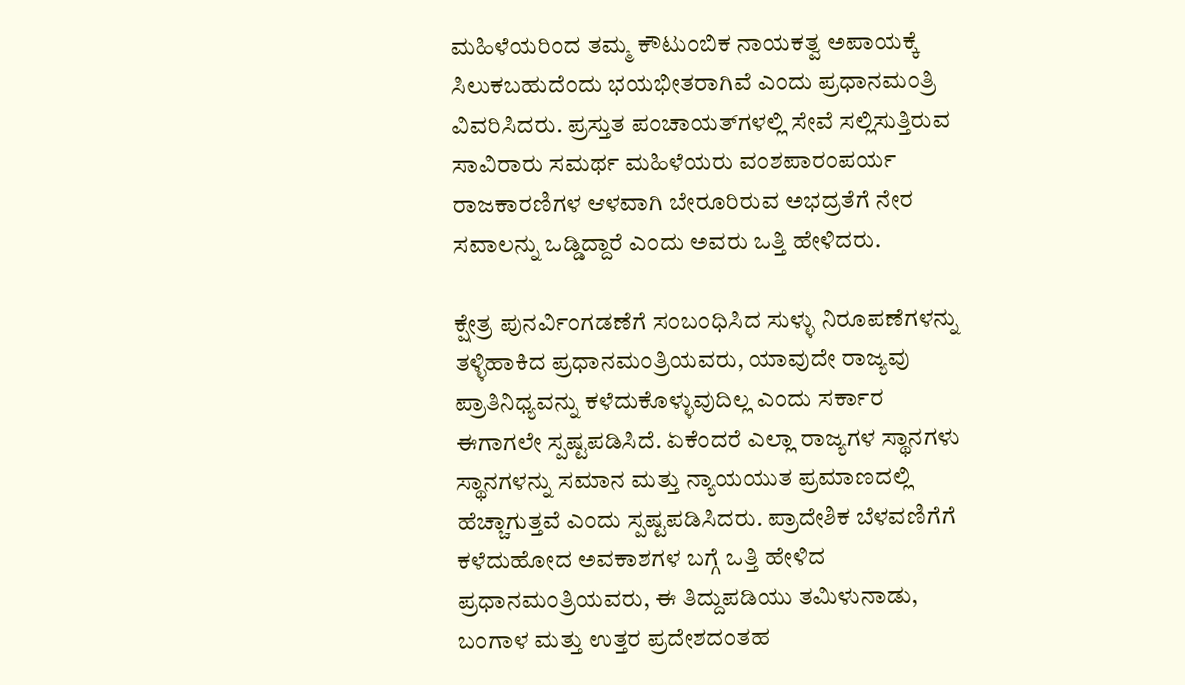ಮಹಿಳೆಯರಿಂದ ತಮ್ಮ ಕೌಟುಂಬಿಕ ನಾಯಕತ್ವ ಅಪಾಯಕ್ಕೆ ಸಿಲುಕಬಹುದೆಂದು ಭಯಭೀತರಾಗಿವೆ ಎಂದು ಪ್ರಧಾನಮಂತ್ರಿ ವಿವರಿಸಿದರು. ಪ್ರಸ್ತುತ ಪಂಚಾಯತ್‌ಗಳಲ್ಲಿ ಸೇವೆ ಸಲ್ಲಿಸುತ್ತಿರುವ ಸಾವಿರಾರು ಸಮರ್ಥ ಮಹಿಳೆಯರು ವಂಶಪಾರಂಪರ್ಯ ರಾಜಕಾರಣಿಗಳ ಆಳವಾಗಿ ಬೇರೂರಿರುವ ಅಭದ್ರತೆಗೆ ನೇರ ಸವಾಲನ್ನು ಒಡ್ಡಿದ್ದಾರೆ ಎಂದು ಅವರು ಒತ್ತಿ ಹೇಳಿದರು.

ಕ್ಷೇತ್ರ ಪುನರ್ವಿಂಗಡಣೆಗೆ ಸಂಬಂಧಿಸಿದ ಸುಳ್ಳು ನಿರೂಪಣೆಗಳನ್ನು ತಳ್ಳಿಹಾಕಿದ ಪ್ರಧಾನಮಂತ್ರಿಯವರು, ಯಾವುದೇ ರಾಜ್ಯವು ಪ್ರಾತಿನಿಧ್ಯವನ್ನು ಕಳೆದುಕೊಳ್ಳುವುದಿಲ್ಲ ಎಂದು ಸರ್ಕಾರ ಈಗಾಗಲೇ ಸ್ಪಷ್ಟಪಡಿಸಿದೆ. ಏಕೆಂದರೆ ಎಲ್ಲಾ ರಾಜ್ಯಗಳ ಸ್ಥಾನಗಳು ಸ್ಥಾನಗಳನ್ನು ಸಮಾನ ಮತ್ತು ನ್ಯಾಯಯುತ ಪ್ರಮಾಣದಲ್ಲಿ ಹೆಚ್ಚಾಗುತ್ತವೆ ಎಂದು ಸ್ಪಷ್ಟಪಡಿಸಿದರು. ಪ್ರಾದೇಶಿಕ ಬೆಳವಣಿಗೆಗೆ ಕಳೆದುಹೋದ ಅವಕಾಶಗಳ ಬಗ್ಗೆ ಒತ್ತಿ ಹೇಳಿದ ಪ್ರಧಾನಮಂತ್ರಿಯವರು, ಈ ತಿದ್ದುಪಡಿಯು ತಮಿಳುನಾಡು, ಬಂಗಾಳ ಮತ್ತು ಉತ್ತರ ಪ್ರದೇಶದಂತಹ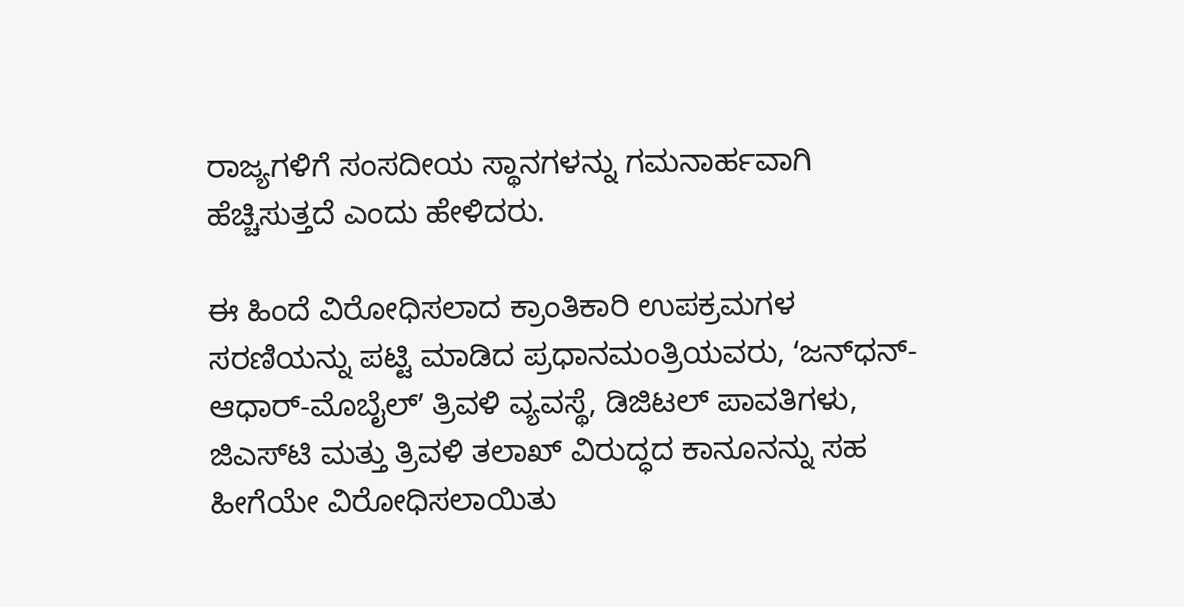ರಾಜ್ಯಗಳಿಗೆ ಸಂಸದೀಯ ಸ್ಥಾನಗಳನ್ನು ಗಮನಾರ್ಹವಾಗಿ ಹೆಚ್ಚಿಸುತ್ತದೆ ಎಂದು ಹೇಳಿದರು.

ಈ ಹಿಂದೆ ವಿರೋಧಿಸಲಾದ ಕ್ರಾಂತಿಕಾರಿ ಉಪಕ್ರಮಗಳ ಸರಣಿಯನ್ನು ಪಟ್ಟಿ ಮಾಡಿದ ಪ್ರಧಾನಮಂತ್ರಿಯವರು, ʻಜನ್‌ಧನ್-ಆಧಾರ್-ಮೊಬೈಲ್ʼ ತ್ರಿವಳಿ ವ್ಯವಸ್ಥೆ, ಡಿಜಿಟಲ್ ಪಾವತಿಗಳು, ಜಿಎಸ್‌ಟಿ ಮತ್ತು ತ್ರಿವಳಿ ತಲಾಖ್ ವಿರುದ್ಧದ ಕಾನೂನನ್ನು ಸಹ ಹೀಗೆಯೇ ವಿರೋಧಿಸಲಾಯಿತು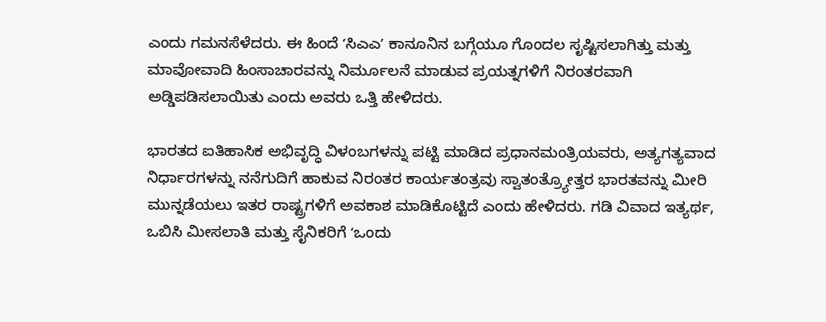ಎಂದು ಗಮನಸೆಳೆದರು. ಈ ಹಿಂದೆ ʻಸಿಎಎʼ ಕಾನೂನಿನ ಬಗ್ಗೆಯೂ ಗೊಂದಲ ಸೃಷ್ಟಿಸಲಾಗಿತ್ತು ಮತ್ತು ಮಾವೋವಾದಿ ಹಿಂಸಾಚಾರವನ್ನು ನಿರ್ಮೂಲನೆ ಮಾಡುವ ಪ್ರಯತ್ನಗಳಿಗೆ ನಿರಂತರವಾಗಿ ಅಡ್ಡಿಪಡಿಸಲಾಯಿತು ಎಂದು ಅವರು ಒತ್ತಿ ಹೇಳಿದರು.

ಭಾರತದ ಐತಿಹಾಸಿಕ ಅಭಿವೃದ್ಧಿ ವಿಳಂಬಗಳನ್ನು ಪಟ್ಟಿ ಮಾಡಿದ ಪ್ರಧಾನಮಂತ್ರಿಯವರು, ಅತ್ಯಗತ್ಯವಾದ ನಿರ್ಧಾರಗಳನ್ನು ನನೆಗುದಿಗೆ ಹಾಕುವ ನಿರಂತರ ಕಾರ್ಯತಂತ್ರವು ಸ್ವಾತಂತ್ರ್ಯೋತ್ತರ ಭಾರತವನ್ನು ಮೀರಿ ಮುನ್ನಡೆಯಲು ಇತರ ರಾಷ್ಟ್ರಗಳಿಗೆ ಅವಕಾಶ ಮಾಡಿಕೊಟ್ಟಿದೆ ಎಂದು ಹೇಳಿದರು. ಗಡಿ ವಿವಾದ ಇತ್ಯರ್ಥ, ಒಬಿಸಿ ಮೀಸಲಾತಿ ಮತ್ತು ಸೈನಿಕರಿಗೆ ʻಒಂದು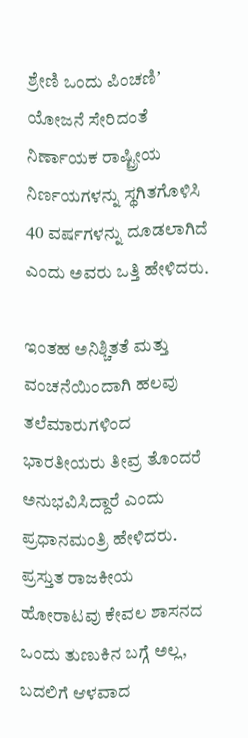ಶ್ರೇಣಿ ಒಂದು ಪಿಂಚಣಿʼ ಯೋಜನೆ ಸೇರಿದಂತೆ ನಿರ್ಣಾಯಕ ರಾಷ್ಟ್ರೀಯ ನಿರ್ಣಯಗಳನ್ನು ಸ್ಥಗಿತಗೊಳಿಸಿ 40 ವರ್ಷಗಳನ್ನು ದೂಡಲಾಗಿದೆ ಎಂದು ಅವರು ಒತ್ತಿ ಹೇಳಿದರು.

ಇಂತಹ ಅನಿಶ್ಚಿತತೆ ಮತ್ತು ವಂಚನೆಯಿಂದಾಗಿ ಹಲವು ತಲೆಮಾರುಗಳಿಂದ ಭಾರತೀಯರು ತೀವ್ರ ತೊಂದರೆ ಅನುಭವಿಸಿದ್ದಾರೆ ಎಂದು ಪ್ರಧಾನಮಂತ್ರಿ ಹೇಳಿದರು. ಪ್ರಸ್ತುತ ರಾಜಕೀಯ ಹೋರಾಟವು ಕೇವಲ ಶಾಸನದ ಒಂದು ತುಣುಕಿನ ಬಗ್ಗೆ ಅಲ್ಲ, ಬದಲಿಗೆ ಆಳವಾದ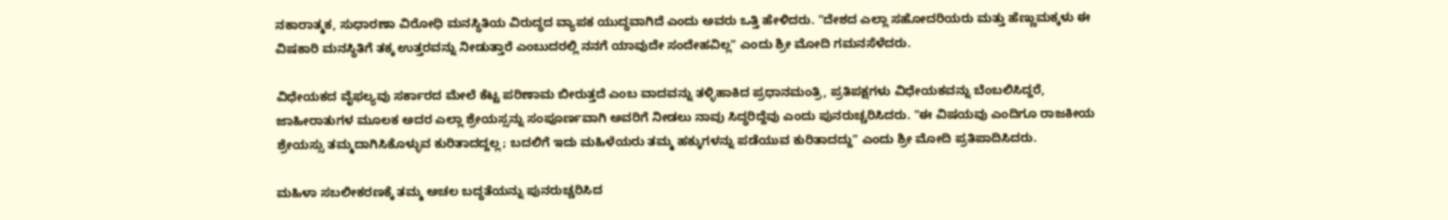ನಕಾರಾತ್ಮಕ, ಸುಧಾರಣಾ ವಿರೋಧಿ ಮನಸ್ಥಿತಿಯ ವಿರುದ್ಧದ ವ್ಯಾಪಕ ಯುದ್ಧವಾಗಿದೆ ಎಂದು ಅವರು ಒತ್ತಿ ಹೇಳಿದರು. "ದೇಶದ ಎಲ್ಲಾ ಸಹೋದರಿಯರು ಮತ್ತು ಹೆಣ್ಣುಮಕ್ಕಳು ಈ ವಿಷಕಾರಿ ಮನಸ್ಥಿತಿಗೆ ತಕ್ಕ ಉತ್ತರವನ್ನು ನೀಡುತ್ತಾರೆ ಎಂಬುದರಲ್ಲಿ ನನಗೆ ಯಾವುದೇ ಸಂದೇಹವಿಲ್ಲ" ಎಂದು ಶ್ರೀ ಮೋದಿ ಗಮನಸೆಳೆದರು.

ವಿಧೇಯಕದ ವೈಫಲ್ಯವು ಸರ್ಕಾರದ ಮೇಲೆ ಕೆಟ್ಟ ಪರಿಣಾಮ ಬೀರುತ್ತದೆ ಎಂಬ ವಾದವನ್ನು ತಳ್ಳಿಹಾಕಿದ ಪ್ರಧಾನಮಂತ್ರಿ, ಪ್ರತಿಪಕ್ಷಗಳು ವಿಧೇಯಕವನ್ನು ಬೆಂಬಲಿಸಿದ್ದರೆ, ಜಾಹೀರಾತುಗಳ ಮೂಲಕ ಅದರ ಎಲ್ಲಾ ಶ್ರೇಯಸ್ಸನ್ನು ಸಂಪೂರ್ಣವಾಗಿ ಅವರಿಗೆ ನೀಡಲು ನಾವು ಸಿದ್ಧರಿದ್ದೆವು ಎಂದು ಪುನರುಚ್ಚರಿಸಿದರು. "ಈ ವಿಷಯವು ಎಂದಿಗೂ ರಾಜಕೀಯ ಶ್ರೇಯಸ್ಸು ತಮ್ಮದಾಗಿಸಿಕೊಳ್ಳುವ ಕುರಿತಾದದ್ದಲ್ಲ; ಬದಲಿಗೆ ಇದು ಮಹಿಳೆಯರು ತಮ್ಮ ಹಕ್ಕುಗಳನ್ನು ಪಡೆಯುವ ಕುರಿತಾದದ್ದು" ಎಂದು ಶ್ರೀ ಮೋದಿ ಪ್ರತಿಪಾದಿಸಿದರು.

ಮಹಿಳಾ ಸಬಲೀಕರಣಕ್ಕೆ ತಮ್ಮ ಅಚಲ ಬದ್ಧತೆಯನ್ನು ಪುನರುಚ್ಚರಿಸಿದ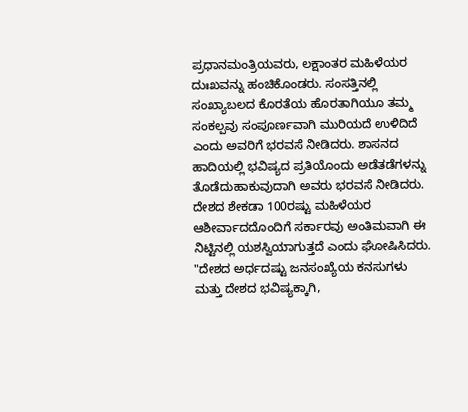ಪ್ರಧಾನಮಂತ್ರಿಯವರು, ಲಕ್ಷಾಂತರ ಮಹಿಳೆಯರ ದುಃಖವನ್ನು ಹಂಚಿಕೊಂಡರು. ಸಂಸತ್ತಿನಲ್ಲಿ ಸಂಖ್ಯಾಬಲದ ಕೊರತೆಯ ಹೊರತಾಗಿಯೂ ತಮ್ಮ ಸಂಕಲ್ಪವು ಸಂಪೂರ್ಣವಾಗಿ ಮುರಿಯದೆ ಉಳಿದಿದೆ ಎಂದು ಅವರಿಗೆ ಭರವಸೆ ನೀಡಿದರು. ಶಾಸನದ ಹಾದಿಯಲ್ಲಿ ಭವಿಷ್ಯದ ಪ್ರತಿಯೊಂದು ಅಡೆತಡೆಗಳನ್ನು ತೊಡೆದುಹಾಕುವುದಾಗಿ ಅವರು ಭರವಸೆ ನೀಡಿದರು. ದೇಶದ ಶೇಕಡಾ 100ರಷ್ಟು ಮಹಿಳೆಯರ ಆಶೀರ್ವಾದದೊಂದಿಗೆ ಸರ್ಕಾರವು ಅಂತಿಮವಾಗಿ ಈ ನಿಟ್ಟಿನಲ್ಲಿ ಯಶಸ್ವಿಯಾಗುತ್ತದೆ ಎಂದು ಘೋಷಿಸಿದರು. "ದೇಶದ ಅರ್ಧದಷ್ಟು ಜನಸಂಖ್ಯೆಯ ಕನಸುಗಳು ಮತ್ತು ದೇಶದ ಭವಿಷ್ಯಕ್ಕಾಗಿ,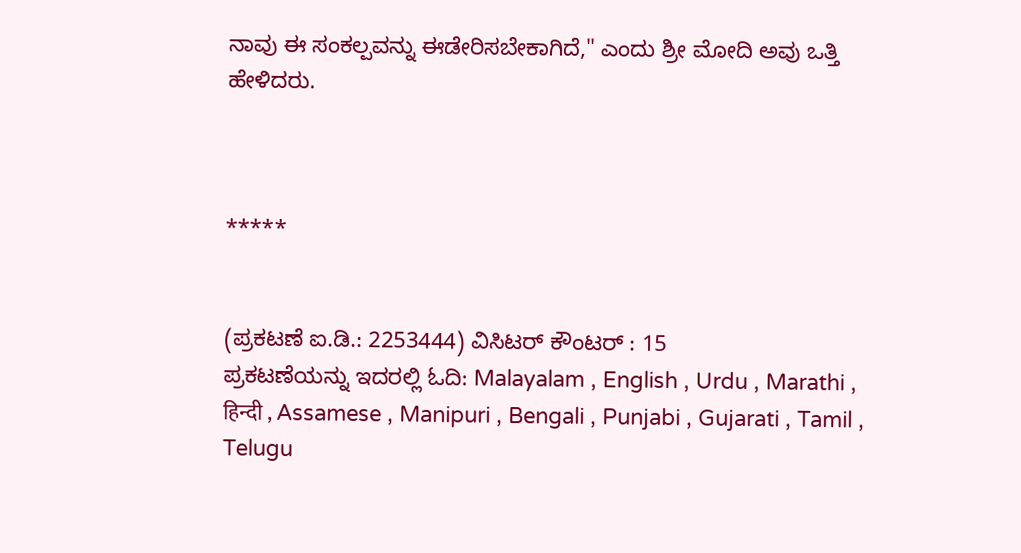ನಾವು ಈ ಸಂಕಲ್ಪವನ್ನು ಈಡೇರಿಸಬೇಕಾಗಿದೆ," ಎಂದು ಶ್ರೀ ಮೋದಿ ಅವು ಒತ್ತಿ ಹೇಳಿದರು.



*****


(ಪ್ರಕಟಣೆ ಐ.ಡಿ.: 2253444) ವಿಸಿಟರ್ ಕೌಂಟರ್ : 15
ಪ್ರಕಟಣೆಯನ್ನು ಇದರಲ್ಲಿ ಓದಿ: Malayalam , English , Urdu , Marathi , हिन्दी , Assamese , Manipuri , Bengali , Punjabi , Gujarati , Tamil , Telugu